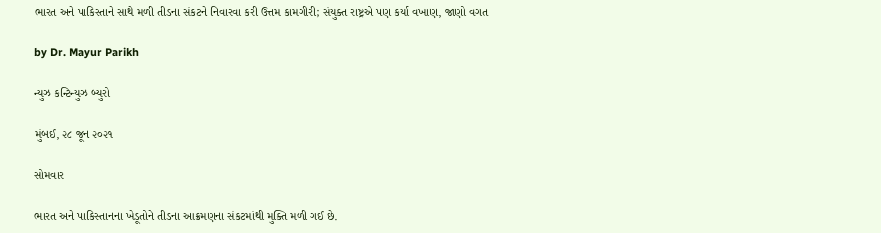ભારત અને પાકિસ્તાને સાથે મળી તીડના સંકટને નિવારવા કરી ઉત્તમ કામગીરી; સંયુક્ત રાષ્ટ્રએ પણ કર્યા વખાણ, જાણો વગત

by Dr. Mayur Parikh

ન્યુઝ કન્ટિન્યુઝ બ્યુરો

મુંબઈ, ૨૮ જૂન ૨૦૨૧

સોમવાર

ભારત અને પાકિસ્તાનના ખેડૂતોને તીડના આક્રમણના સંકટમાંથી મુક્તિ મળી ગઈ છે.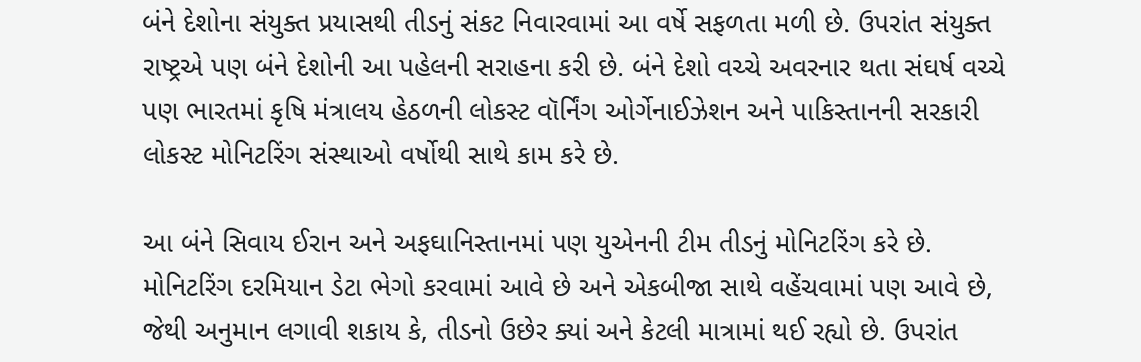બંને દેશોના સંયુક્ત પ્રયાસથી તીડનું સંકટ નિવારવામાં આ વર્ષે સફળતા મળી છે. ઉપરાંત સંયુક્ત રાષ્ટ્રએ પણ બંને દેશોની આ પહેલની સરાહના કરી છે. બંને દેશો વચ્ચે અવરનાર થતા સંઘર્ષ વચ્ચે પણ ભારતમાં કૃષિ મંત્રાલય હેઠળની લોકસ્ટ વૉર્નિંગ ઓર્ગેનાઈઝેશન અને પાકિસ્તાનની સરકારી લોકસ્ટ મોનિટરિંગ સંસ્થાઓ વર્ષોથી સાથે કામ કરે છે.

આ બંને સિવાય ઈરાન અને અફઘાનિસ્તાનમાં પણ યુએનની ટીમ તીડનું મોનિટરિંગ કરે છે. મોનિટરિંગ દરમિયાન ડેટા ભેગો કરવામાં આવે છે અને એકબીજા સાથે વહેંચવામાં પણ આવે છે, જેથી અનુમાન લગાવી શકાય કે, તીડનો ઉછેર ક્યાં અને કેટલી માત્રામાં થઈ રહ્યો છે. ઉપરાંત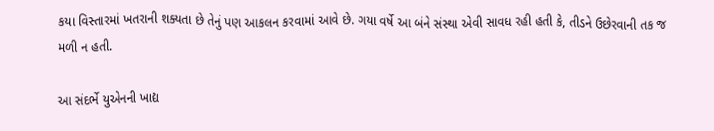કયા વિસ્તારમાં ખતરાની શક્યતા છે તેનું પણ આકલન કરવામાં આવે છે. ગયા વર્ષે આ બંને સંસ્થા એવી સાવધ રહી હતી કે, તીડને ઉછેરવાની તક જ મળી ન હતી.

આ સંદર્ભે યુએનની ખાદ્ય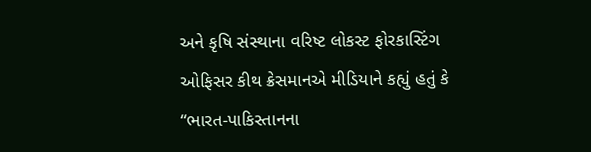અને કૃષિ સંસ્થાના વરિષ્ટ લોકસ્ટ ફોરકાસ્ટિંગ ઓફિસર કીથ ક્રેસમાનએ મીડિયાને કહ્યું હતું કે “ભારત-પાકિસ્તાનના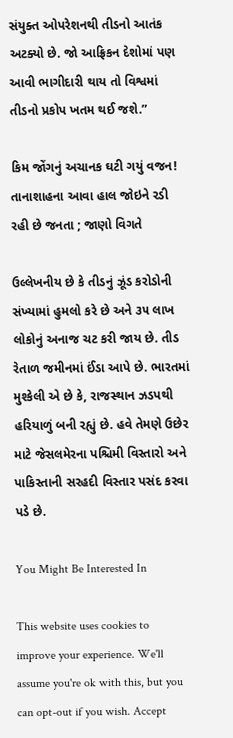સંયુક્ત ઓપરેશનથી તીડનો આતંક અટક્યો છે. જો આફ્રિકન દેશોમાં પણ આવી ભાગીદારી થાય તો વિશ્વમાં તીડનો પ્રકોપ ખતમ થઈ જશે.”

કિમ જોંગનું અચાનક ઘટી ગયું વજન! તાનાશાહના આવા હાલ જોઇને રડી રહી છે જનતા ; જાણો વિગતે

ઉલ્લેખનીય છે કે તીડનું ઝૂંડ કરોડોની સંખ્યામાં હુમલો કરે છે અને ૩૫ લાખ લોકોનું અનાજ ચટ કરી જાય છે. તીડ રેતાળ જમીનમાં ઈંડા આપે છે. ભારતમાં મુશ્કેલી એ છે કે, રાજસ્થાન ઝડપથી હરિયાળું બની રહ્યું છે. હવે તેમણે ઉછેર માટે જેસલમેરના પશ્ચિમી વિસ્તારો અને પાકિસ્તાની સરહદી વિસ્તાર પસંદ કરવા પડે છે.

You Might Be Interested In

This website uses cookies to improve your experience. We'll assume you're ok with this, but you can opt-out if you wish. Accept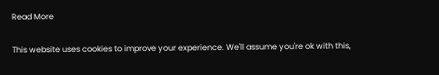Read More

This website uses cookies to improve your experience. We'll assume you're ok with this,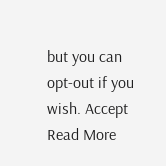but you can opt-out if you wish. Accept Read More